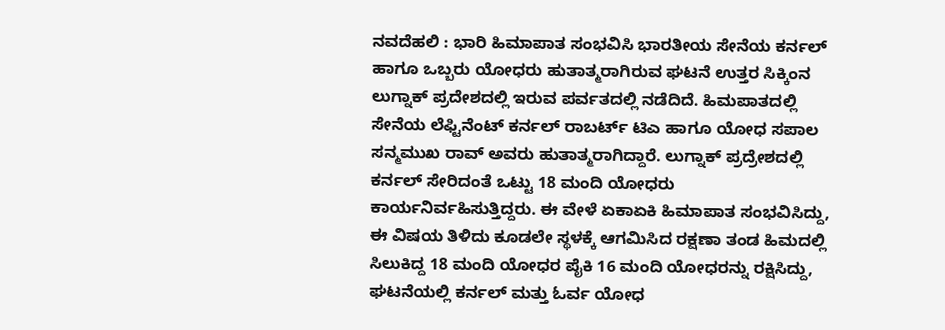ನವದೆಹಲಿ : ಭಾರಿ ಹಿಮಾಪಾತ ಸಂಭವಿಸಿ ಭಾರತೀಯ ಸೇನೆಯ ಕರ್ನಲ್ ಹಾಗೂ ಒಬ್ಬರು ಯೋಧರು ಹುತಾತ್ಮರಾಗಿರುವ ಘಟನೆ ಉತ್ತರ ಸಿಕ್ಕಿಂನ ಲುಗ್ನಾಕ್ ಪ್ರದೇಶದಲ್ಲಿ ಇರುವ ಪರ್ವತದಲ್ಲಿ ನಡೆದಿದೆ. ಹಿಮಪಾತದಲ್ಲಿ ಸೇನೆಯ ಲೆಫ್ಟಿನೆಂಟ್ ಕರ್ನಲ್ ರಾಬರ್ಟ್ ಟಿಎ ಹಾಗೂ ಯೋಧ ಸಪಾಲ ಸನ್ಮಮುಖ ರಾವ್ ಅವರು ಹುತಾತ್ಮರಾಗಿದ್ದಾರೆ. ಲುಗ್ನಾಕ್ ಪ್ರದ್ರೇಶದಲ್ಲಿ ಕರ್ನಲ್ ಸೇರಿದಂತೆ ಒಟ್ಟು 18 ಮಂದಿ ಯೋಧರು ಕಾರ್ಯನಿರ್ವಹಿಸುತ್ತಿದ್ದರು. ಈ ವೇಳೆ ಏಕಾಏಕಿ ಹಿಮಾಪಾತ ಸಂಭವಿಸಿದ್ದು, ಈ ವಿಷಯ ತಿಳಿದು ಕೂಡಲೇ ಸ್ಥಳಕ್ಕೆ ಆಗಮಿಸಿದ ರಕ್ಷಣಾ ತಂಡ ಹಿಮದಲ್ಲಿ ಸಿಲುಕಿದ್ದ 18 ಮಂದಿ ಯೋಧರ ಪೈಕಿ 16 ಮಂದಿ ಯೋಧರನ್ನು ರಕ್ಷಿಸಿದ್ದು, ಘಟನೆಯಲ್ಲಿ ಕರ್ನಲ್ ಮತ್ತು ಓರ್ವ ಯೋಧ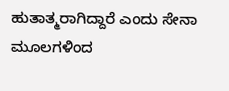ಹುತಾತ್ಮರಾಗಿದ್ದಾರೆ ಎಂದು ಸೇನಾ ಮೂಲಗಳಿಂದ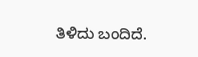ತಿಳಿದು ಬಂದಿದೆ.